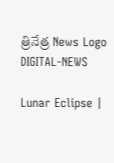త్రినేత్ర News Logo
DIGITAL-NEWS

Lunar Eclipse |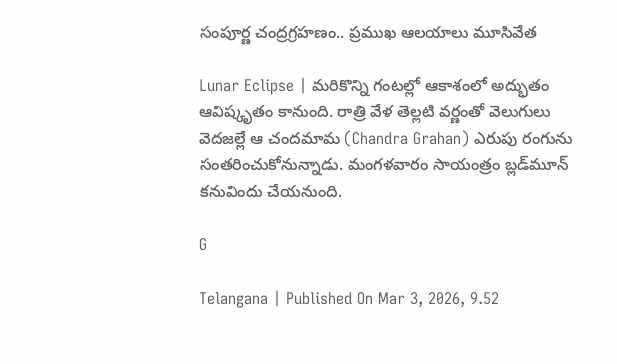సంపూర్ణ చంద్ర‌గ్ర‌హ‌ణం.. ప్ర‌ముఖ ఆల‌యాలు మూసివేత‌

Lunar Eclipse | మ‌రికొన్ని గంట‌ల్లో ఆకాశంలో అద్భుతం ఆవిష్కృతం కానుంది. రాత్రి వేళ తెల్ల‌టి వ‌ర్ణంతో వెలుగులు వెద‌జ‌ల్లే ఆ చంద‌మామ (Chandra Grahan) ఎరుపు రంగును సంత‌రించుకోనున్నాడు. మంగ‌ళ‌వారం సాయంత్రం బ్ల‌డ్‌మూన్ క‌నువిందు చేయ‌నుంది.

G

Telangana | Published On Mar 3, 2026, 9.52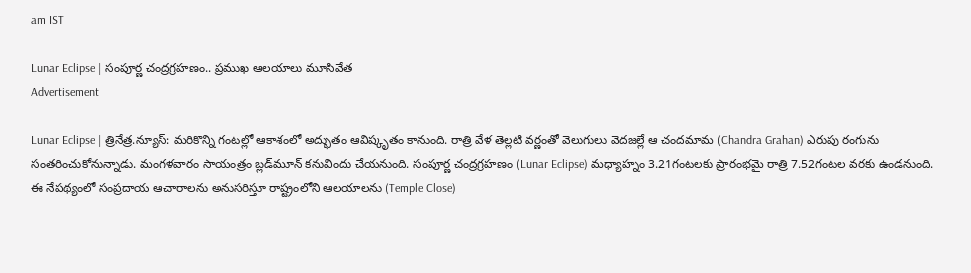am IST

Lunar Eclipse | సంపూర్ణ చంద్ర‌గ్ర‌హ‌ణం.. ప్ర‌ముఖ ఆల‌యాలు మూసివేత‌
Advertisement

Lunar Eclipse | త్రినేత్ర‌.న్యూస్‌: మ‌రికొన్ని గంట‌ల్లో ఆకాశంలో అద్భుతం ఆవిష్కృతం కానుంది. రాత్రి వేళ తెల్ల‌టి వ‌ర్ణంతో వెలుగులు వెద‌జ‌ల్లే ఆ చంద‌మామ (Chandra Grahan) ఎరుపు రంగును సంత‌రించుకోనున్నాడు. మంగ‌ళ‌వారం సాయంత్రం బ్ల‌డ్‌మూన్ క‌నువిందు చేయ‌నుంది. సంపూర్ణ చంద్రగ్రహణం (Lunar Eclipse) మధ్యాహ్నం 3.21గంటలకు ప్రారంభమై రాత్రి 7.52గంటల వరకు ఉండనుంది. ఈ నేపథ్యంలో సంప్రదాయ ఆచారాలను అనుసరిస్తూ రాష్ట్రంలోని ఆల‌యాల‌ను (Temple Close)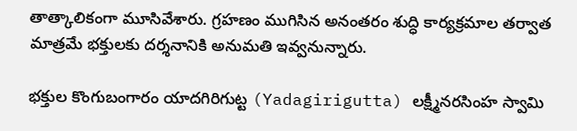తాత్కాలికంగా మూసివేశారు. గ్రహణం ముగిసిన అనంతరం శుద్ధి కార్యక్రమాల తర్వాత మాత్రమే భక్తులకు దర్శనానికి అనుమతి ఇవ్వ‌నున్నారు.

భ‌క్తుల కొంగుబంగారం యాదగిరిగుట్ట (Yadagirigutta) లక్ష్మీనరసింహ స్వామి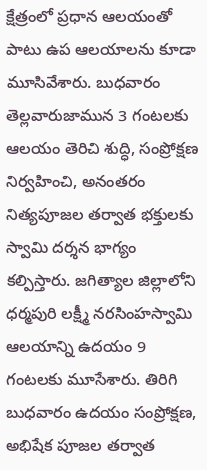క్షేత్రంలో ప్రధాన ఆలయంతో పాటు ఉప ఆలయాల‌ను కూడా మూసివేశారు. బుధ‌వారం తెల్లవారుజామున 3 గంటలకు ఆలయం తెరిచి శుద్ధి, సంప్రోక్షణ నిర్వహించి, అనంతరం నిత్యపూజల తర్వాత భ‌క్తుల‌కు స్వామి దర్శన భాగ్యం క‌ల్పిస్తారు. జగిత్యాల జిల్లాలోని ధర్మపురి లక్ష్మీ నరసింహస్వామి ఆలయాన్ని ఉదయం 9 గంటలకు మూసేశారు. తిరిగి బుధ‌వారం ఉదయం సంప్రోక్షణ, అభిషేక పూజల తర్వాత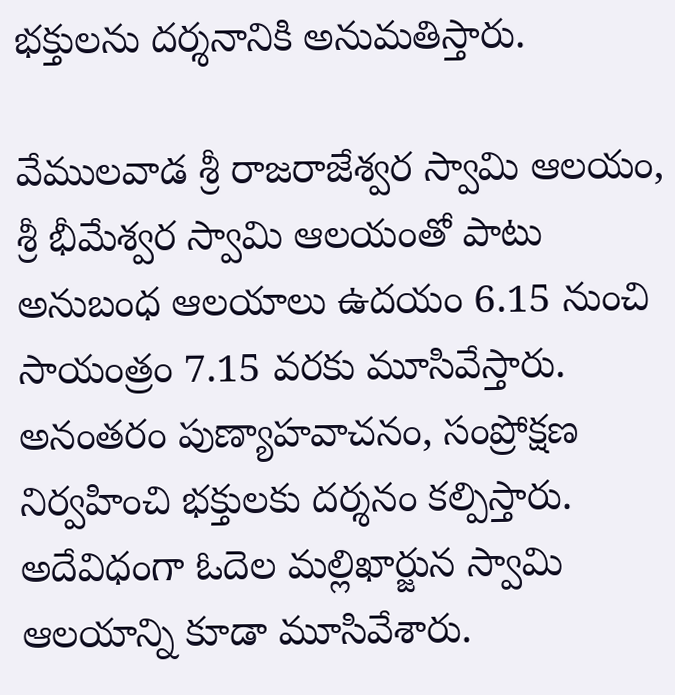భక్తులను దర్శనానికి అనుమ‌తిస్తారు.

వేములవాడ శ్రీ రాజరాజేశ్వర స్వామి ఆలయం, శ్రీ భీమేశ్వర స్వామి ఆలయంతో పాటు అనుబంధ ఆలయాలు ఉదయం 6.15 నుంచి సాయంత్రం 7.15 వరకు మూసివేస్తారు. అనంతరం పుణ్యాహవాచనం, సంప్రోక్షణ నిర్వహించి భక్తులకు దర్శనం క‌ల్పిస్తారు. అదేవిధంగా ఓదెల మల్లిఖార్జున స్వామి ఆలయాన్ని కూడా మూసివేశారు.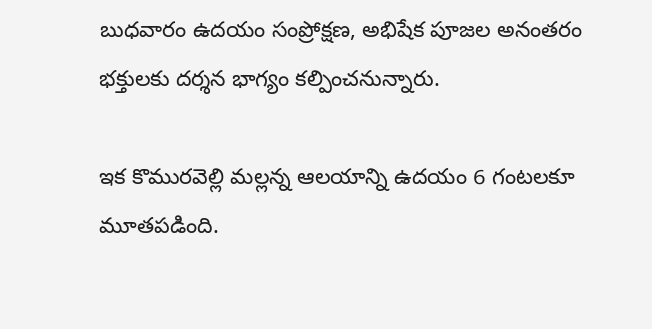బుధ‌వారం ఉదయం సంప్రోక్షణ, అభిషేక పూజల అనంతరం భక్తులకు ద‌ర్శన భాగ్యం క‌ల్పించ‌నున్నారు.

ఇక కొమురవెల్లి మల్ల‌న్న ఆలయాన్ని ఉదయం 6 గంటలకూ మూత‌ప‌డింది.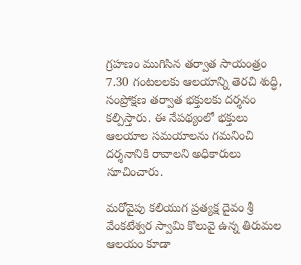గ్ర‌హ‌ణం ముగిసిన త‌ర్వాత‌ సాయంత్రం 7.30 గంట‌లల‌కు ఆలయాన్ని తెర‌చి శుద్ధి, సంప్రోక్షణ తర్వాత భక్తులకు దర్శనం కల్పిస్తారు. ఈ నేప‌థ్యంలో భక్తులు ఆలయాల‌ సమయాలను గమనించి దర్శనానికి రావాలని అధికారులు సూచించారు.

మ‌రోవైపు క‌లియుగ ప్ర‌త్య‌క్ష దైవం శ్రీ వేంక‌టేశ్వ‌ర స్వామి కొలువై ఉన్న తిరుమ‌ల ఆల‌యం కూడా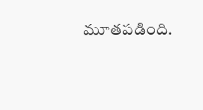మూత‌ప‌డింది.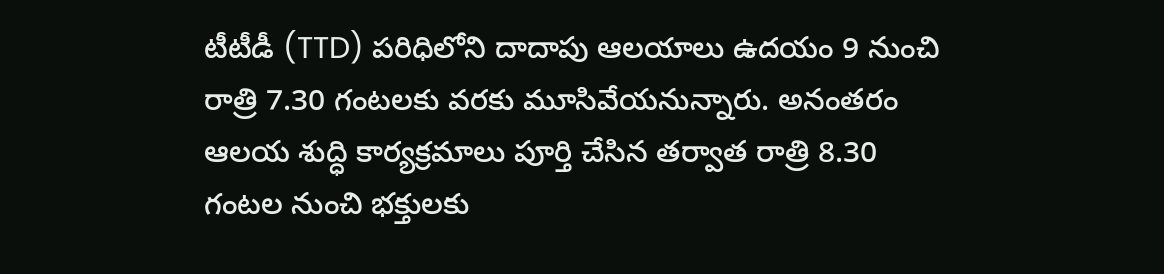టీటీడీ (TTD) పరిధిలోని దాదాపు ఆలయాలు ఉదయం 9 నుంచి రాత్రి 7.30 గంటలకు వరకు మూసివేయ‌నున్నారు. అనంతరం ఆలయ శుద్ధి కార్యక్రమాలు పూర్తి చేసిన తర్వాత రాత్రి 8.30 గంటల నుంచి భక్తులకు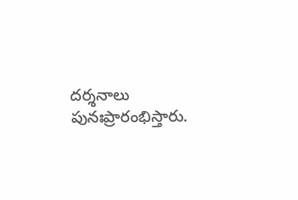దర్శనాలు పునఃప్రారంభిస్తారు.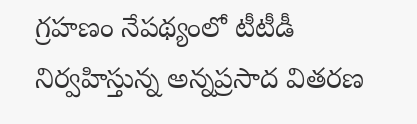గ్రహణం నేపథ్యంలో టీటీడీ నిర్వహిస్తున్న అన్నప్రసాద వితరణ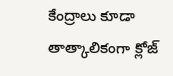కేంద్రాలు కూడా తాత్కాలికంగా క్లోజ్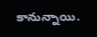కానున్నాయి.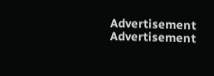Advertisement
Advertisement